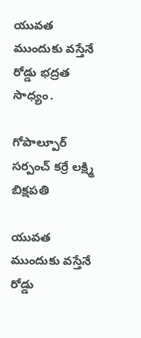యువత ముందుకు వస్తేనే రోడ్డు భద్రత సాధ్యం.

గోపాల్పూర్ సర్పంచ్ కర్రే లక్ష్మి బిక్షపతి

యువత ముందుకు వస్తేనే రోడ్డు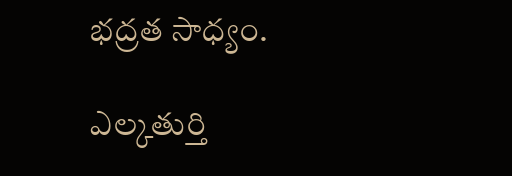భద్రత సాధ్యం.

ఎల్కతుర్తి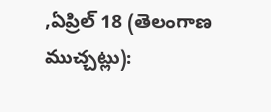,ఏప్రిల్ 18 (తెలంగాణ ముచ్చట్లు):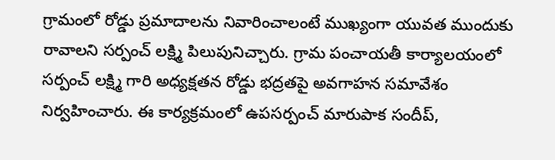గ్రామంలో రోడ్డు ప్రమాదాలను నివారించాలంటే ముఖ్యంగా యువత ముందుకు రావాలని సర్పంచ్ లక్ష్మి పిలుపునిచ్చారు. గ్రామ పంచాయతీ కార్యాలయంలో సర్పంచ్ లక్ష్మి గారి అధ్యక్షతన రోడ్డు భద్రతపై అవగాహన సమావేశం నిర్వహించారు. ఈ కార్యక్రమంలో ఉపసర్పంచ్ మారుపాక సందీప్,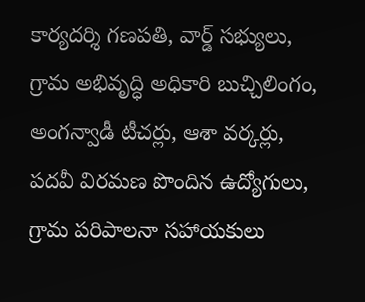కార్యదర్శి గణపతి, వార్డ్ సభ్యులు, గ్రామ అభివృద్ధి అధికారి బుచ్చిలింగం, అంగన్వాడీ టీచర్లు, ఆశా వర్కర్లు, పదవీ విరమణ పొందిన ఉద్యోగులు, గ్రామ పరిపాలనా సహాయకులు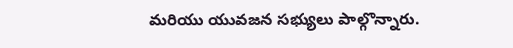మరియు యువజన సభ్యులు పాల్గొన్నారు.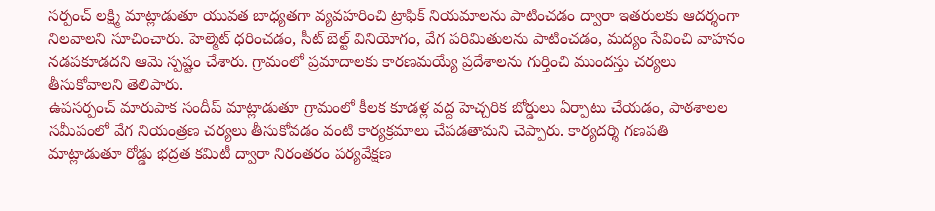సర్పంచ్ లక్ష్మి మాట్లాడుతూ యువత బాధ్యతగా వ్యవహరించి ట్రాఫిక్ నియమాలను పాటించడం ద్వారా ఇతరులకు ఆదర్శంగా నిలవాలని సూచించారు. హెల్మెట్ ధరించడం, సీట్ బెల్ట్ వినియోగం, వేగ పరిమితులను పాటించడం, మద్యం సేవించి వాహనం నడపకూడదని ఆమె స్పష్టం చేశారు. గ్రామంలో ప్రమాదాలకు కారణమయ్యే ప్రదేశాలను గుర్తించి ముందస్తు చర్యలు తీసుకోవాలని తెలిపారు.
ఉపసర్పంచ్ మారుపాక సందీప్ మాట్లాడుతూ గ్రామంలో కీలక కూడళ్ల వద్ద హెచ్చరిక బోర్డులు ఏర్పాటు చేయడం, పాఠశాలల సమీపంలో వేగ నియంత్రణ చర్యలు తీసుకోవడం వంటి కార్యక్రమాలు చేపడతామని చెప్పారు. కార్యదర్శి గణపతి మాట్లాడుతూ రోడ్డు భద్రత కమిటీ ద్వారా నిరంతరం పర్యవేక్షణ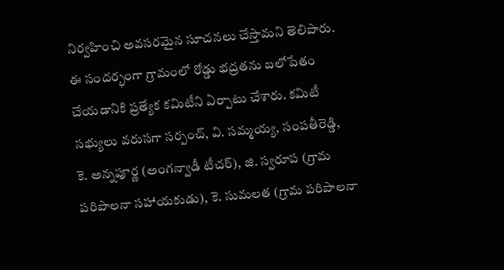నిర్వహించి అవసరమైన సూచనలు చేస్తామని తెలిపారు.
ఈ సందర్భంగా గ్రామంలో రోడ్డు భద్రతను బలోపేతం చేయడానికి ప్రత్యేక కమిటీని ఏర్పాటు చేశారు. కమిటీ సభ్యులు వరుసగా సర్పంచ్, వి. సమ్మయ్య, సంపతీరెడ్డి, కె. అన్నపూర్ణ (అంగన్వాడీ టీచర్), జి. స్వరూప (గ్రామ పరిపాలనా సహాయకుడు), కె. సుమలత (గ్రామ పరిపాలనా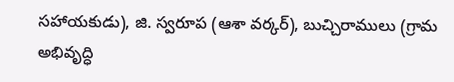సహాయకుడు), జి. స్వరూప (ఆశా వర్కర్), బుచ్చిరాములు (గ్రామ అభివృద్ధి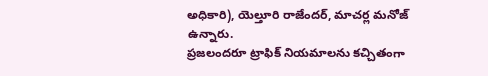అధికారి), యెల్తూరి రాజేందర్, మాచర్ల మనోజ్ ఉన్నారు.
ప్రజలందరూ ట్రాఫిక్ నియమాలను కచ్చితంగా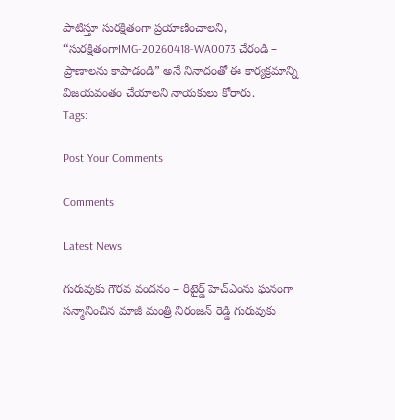పాటిస్తూ సురక్షితంగా ప్రయాణించాలని, “సురక్షితంగాIMG-20260418-WA0073 చేరండి – ప్రాణాలను కాపాడండి” అనే నినాదంతో ఈ కార్యక్రమాన్ని విజయవంతం చేయాలని నాయకులు కోరారు.
Tags:

Post Your Comments

Comments

Latest News

గురువుకు గౌరవ వందనం – రిటైర్డ్ హెచ్ఎంను ఘనంగా సన్మానించిన మాజీ మంత్రి నిరంజన్ రెడ్డి గురువుకు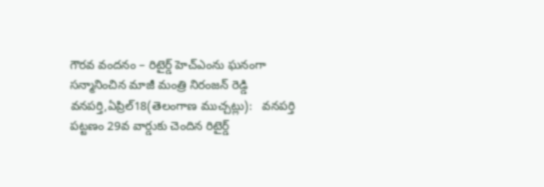గౌరవ వందనం – రిటైర్డ్ హెచ్ఎంను ఘనంగా సన్మానించిన మాజీ మంత్రి నిరంజన్ రెడ్డి
వనపర్తి,ఏప్రిల్18(తెలంగాణ ముచ్చట్లు):   వనపర్తి పట్టణం 29వ వార్డుకు చెందిన రిటైర్డ్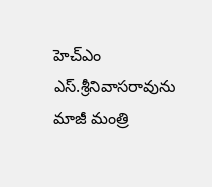హెచ్ఎం ఎస్.శ్రీనివాసరావును మాజీ మంత్రి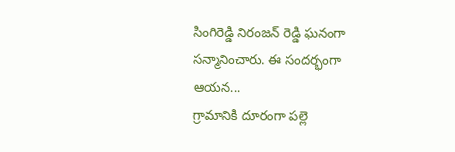సింగిరెడ్డి నిరంజన్ రెడ్డి ఘనంగా సన్మానించారు. ఈ సందర్భంగా ఆయన...
గ్రామానికి దూరంగా పల్లె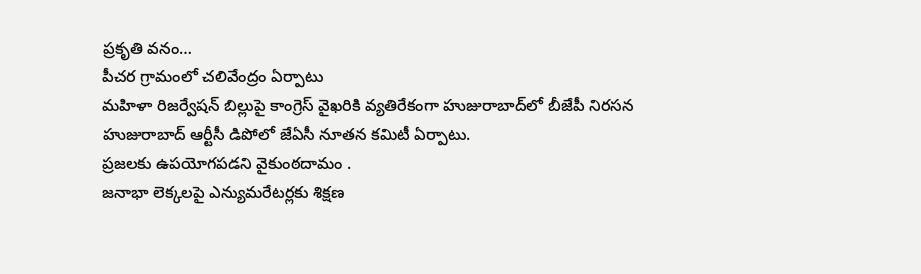ప్రకృతి వనం…
పీచర గ్రామంలో చలివేంద్రం ఏర్పాటు
మహిళా రిజర్వేషన్ బిల్లుపై కాంగ్రెస్ వైఖరికి వ్యతిరేకంగా హుజురాబాద్‌లో బీజేపీ నిరసన
హుజురాబాద్ ఆర్టీసీ డిపోలో జేఏసీ నూతన కమిటీ ఏర్పాటు.
ప్రజలకు ఉపయోగపడని వైకుంఠదామం .
జనాభా లెక్కలపై ఎన్యుమరేటర్లకు శిక్షణ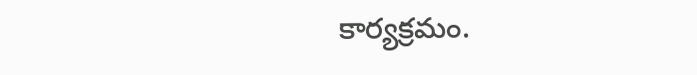కార్యక్రమం.